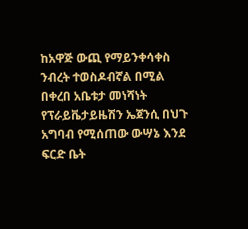ከአዋጅ ውጪ የማይንቀሳቀስ ንብረት ተወስዶብኛል በሚል በቀረበ አቤቱታ መነሻነት የፕራይቬታይዜሽን ኤጀንሲ በህጉ አግባብ የሚሰጠው ውሣኔ እንደ ፍርድ ቤት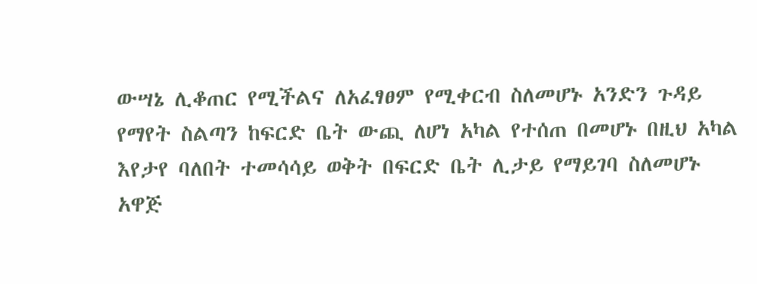ውሣኔ ሊቆጠር የሚችልና ለአፈፃፀም የሚቀርብ ስለመሆኑ አንድን ጉዳይ የማየት ስልጣን ከፍርድ ቤት ውጪ ለሆነ አካል የተሰጠ በመሆኑ በዚህ አካል እየታየ ባለበት ተመሳሳይ ወቅት በፍርድ ቤት ሊታይ የማይገባ ስለመሆኑ አዋጅ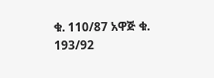ቁ. 110/87 አዋጅ ቁ. 193/92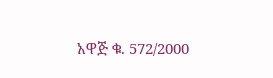አዋጅ ቁ. 572/2000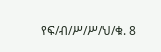የፍ/ብ/ሥ/ሥ/ህ/ቁ. 8